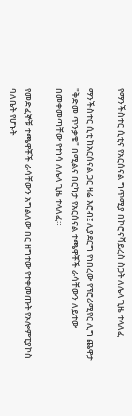የማንችስተር ሲቲና የአርሰናል ግጥሚያ በኮሮናቫይረስ ስጋት ለሌላ ጊዜ ተላለፈ

ማንችስተር ሲቲ ከአርሰናል ጋር ዛሬ እሮብ፤ ሊያደርግ የነበረው የፕሮሪሚየር ሊግ ጨዋታ "ቅድመ ጥንቃቄ" በሚልና በርካታ የአርሰናል ተጫዋቾች ራሳቸውን ለይተው በመቀመጣቸው የተነሳ ለሌላ ጊዜ ተላለፈ።

የመድፈኞቹ ተጫዋቾች ራሳቸውን አግልለው በር ዘግተው የተቀመጡት የኦሎምፒያኮስ ባለቤት የሆኑት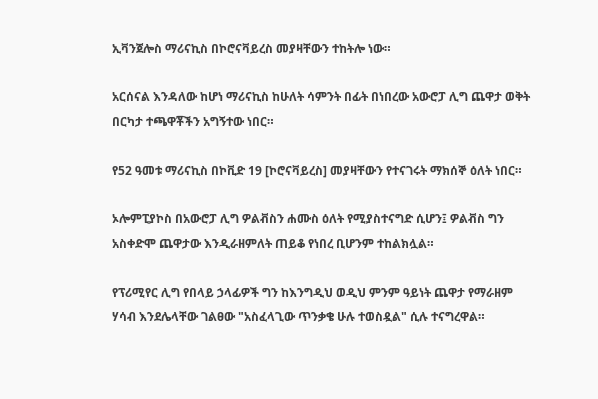ኢቫንጀሎስ ማሪናኪስ በኮሮናቫይረስ መያዛቸውን ተከትሎ ነው።

አርሰናል እንዳለው ከሆነ ማሪናኪስ ከሁለት ሳምንት በፊት በነበረው አውሮፓ ሊግ ጨዋታ ወቅት በርካታ ተጫዋቾችን አግኝተው ነበር።

የ52 ዓመቱ ማሪናኪስ በኮቪድ 19 [ኮሮናቫይረስ] መያዛቸውን የተናገሩት ማክሰኞ ዕለት ነበር።

ኦሎምፒያኮስ በአውሮፓ ሊግ ዎልቭስን ሐሙስ ዕለት የሚያስተናግድ ሲሆን፤ ዎልቭስ ግን አስቀድሞ ጨዋታው እንዲራዘምለት ጠይቆ የነበረ ቢሆንም ተከልክሏል።

የፕሪሚየር ሊግ የበላይ ኃላፊዎች ግን ከእንግዲህ ወዲህ ምንም ዓይነት ጨዋታ የማራዘም ሃሳብ እንደሌላቸው ገልፀው "አስፈላጊው ጥንቃቄ ሁሉ ተወስዷል" ሲሉ ተናግረዋል።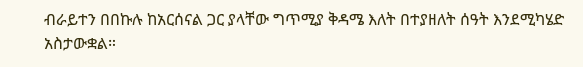ብራይተን በበኩሉ ከአርሰናል ጋር ያላቸው ግጥሚያ ቅዳሜ እለት በተያዘለት ሰዓት እንደሚካሄድ አስታውቋል።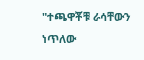"ተጫዋቾቹ ራሳቸውን ነጥለው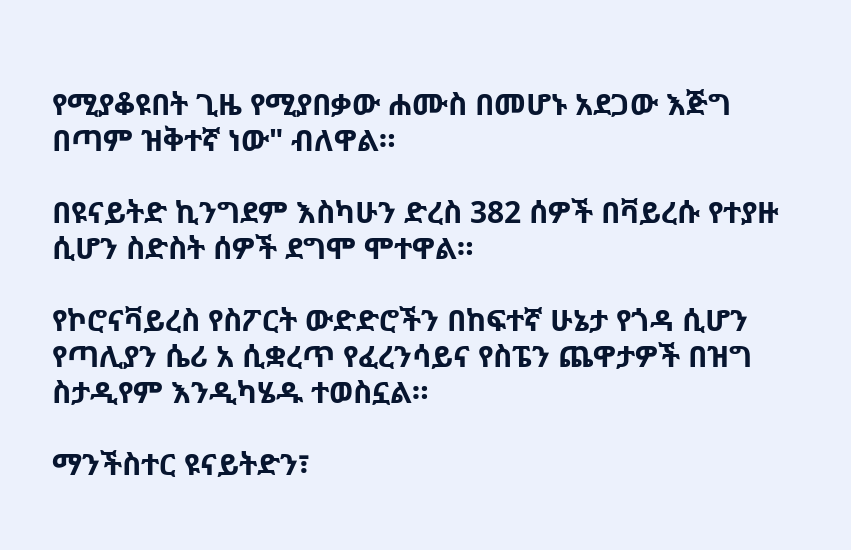የሚያቆዩበት ጊዜ የሚያበቃው ሐሙስ በመሆኑ አደጋው እጅግ በጣም ዝቅተኛ ነው" ብለዋል።

በዩናይትድ ኪንግደም እስካሁን ድረስ 382 ሰዎች በቫይረሱ የተያዙ ሲሆን ስድስት ሰዎች ደግሞ ሞተዋል።

የኮሮናቫይረስ የስፖርት ውድድሮችን በከፍተኛ ሁኔታ የጎዳ ሲሆን የጣሊያን ሴሪ አ ሲቋረጥ የፈረንሳይና የስፔን ጨዋታዎች በዝግ ስታዲየም እንዲካሄዱ ተወስኗል።

ማንችስተር ዩናይትድን፣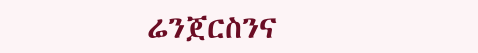ሬንጀርስንና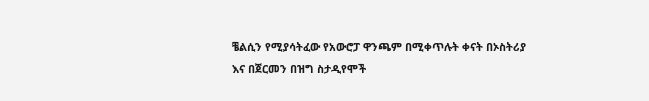ቼልሲን የሚያሳትፈው የአውሮፓ ዋንጫም በሚቀጥሉት ቀናት በኦስትሪያ እና በጀርመን በዝግ ስታዲየሞች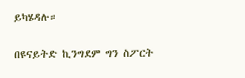ይካሄዳሉ።

በዩናይትድ ኪንግደም ግን ስፖርት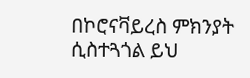በኮሮናቫይረስ ምክንያት ሲስተጓጎል ይህ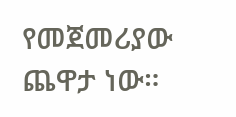የመጀመሪያው ጨዋታ ነው።